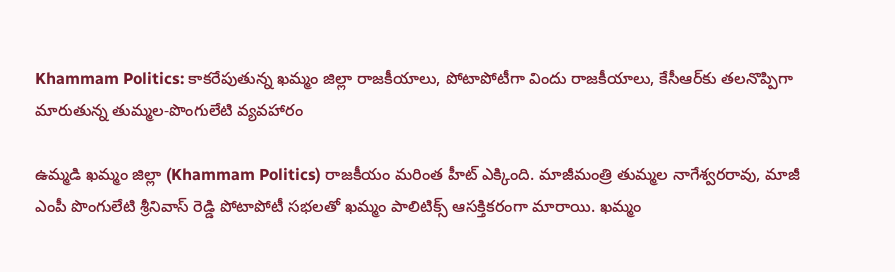Khammam Politics: కాకరేపుతున్న ఖమ్మం జిల్లా రాజకీయాలు, పోటాపోటీగా విందు రాజకీయాలు, కేసీఆర్‌కు తలనొప్పిగా మారుతున్న తుమ్మల-పొంగులేటి వ్యవహారం

ఉమ్మడి ఖమ్మం జిల్లా (Khammam Politics) రాజకీయం మరింత హీట్ ఎక్కింది. మాజీమంత్రి తుమ్మల నాగేశ్వరరావు, మాజీ ఎంపీ పొంగులేటి శ్రీనివాస్ రెడ్డి పోటాపోటీ సభలతో ఖమ్మం పాలిటిక్స్ ఆసక్తికరంగా మారాయి. ఖ‌మ్మం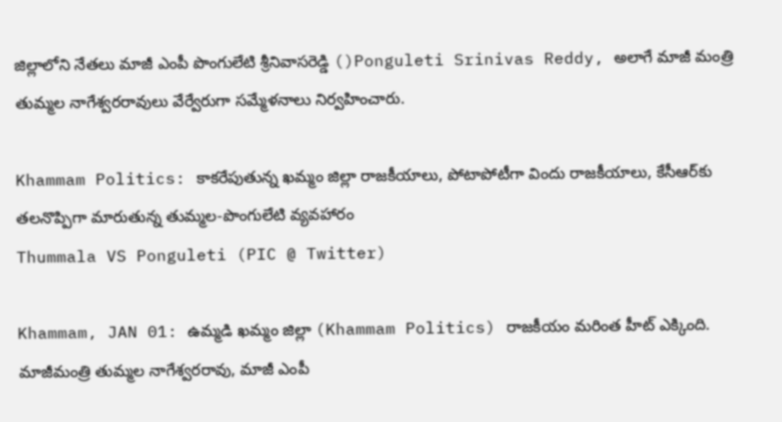జిల్లాలోని నేత‌లు మాజీ ఎంపీ పొంగులేటి శ్రీనివాస‌రెడ్డి ()Ponguleti Srinivas Reddy, అలాగే మాజీ మంత్రి తుమ్మ‌ల నాగేశ్వ‌ర‌రావులు వేర్వేరుగా స‌మ్మేళ‌నాలు నిర్వ‌హించారు.

Khammam Politics: కాకరేపుతున్న ఖమ్మం జిల్లా రాజకీయాలు, పోటాపోటీగా విందు రాజకీయాలు, కేసీఆర్‌కు తలనొప్పిగా మారుతున్న తుమ్మల-పొంగులేటి వ్యవహారం
Thummala VS Ponguleti (PIC @ Twitter)

Khammam, JAN 01: ఉమ్మడి ఖమ్మం జిల్లా (Khammam Politics) రాజకీయం మరింత హీట్ ఎక్కింది. మాజీమంత్రి తుమ్మల నాగేశ్వరరావు, మాజీ ఎంపీ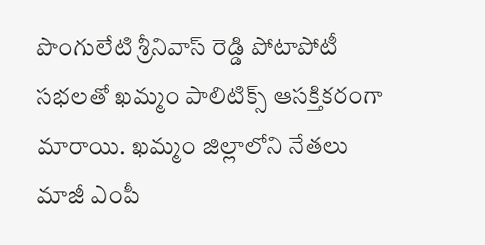పొంగులేటి శ్రీనివాస్ రెడ్డి పోటాపోటీ సభలతో ఖమ్మం పాలిటిక్స్ ఆసక్తికరంగా మారాయి. ఖ‌మ్మం జిల్లాలోని నేత‌లు మాజీ ఎంపీ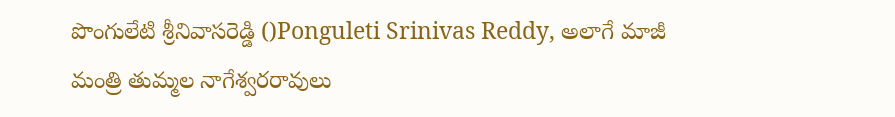పొంగులేటి శ్రీనివాస‌రెడ్డి ()Ponguleti Srinivas Reddy, అలాగే మాజీ మంత్రి తుమ్మ‌ల నాగేశ్వ‌ర‌రావులు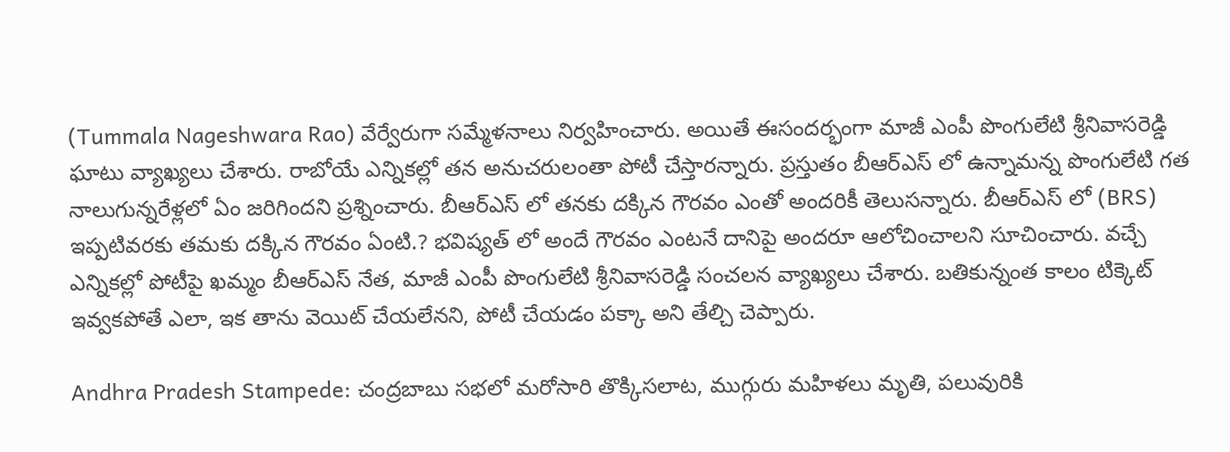(Tummala Nageshwara Rao) వేర్వేరుగా స‌మ్మేళ‌నాలు నిర్వ‌హించారు. అయితే ఈసంద‌ర్భంగా మాజీ ఎంపీ పొంగులేటి శ్రీనివాసరెడ్డి ఘాటు వ్యాఖ్యలు చేశారు. రాబోయే ఎన్నికల్లో తన అనుచరులంతా పోటీ చేస్తారన్నారు. ప్రస్తుతం బీఆర్ఎస్ లో ఉన్నామన్న పొంగులేటి గత నాలుగున్నరేళ్లలో ఏం జరిగిందని ప్రశ్నించారు. బీఆర్ఎస్ లో తనకు దక్కిన గౌరవం ఎంతో అందరికీ తెలుసన్నారు. బీఆర్ఎస్ లో (BRS) ఇప్పటివరకు తమకు దక్కిన గౌరవం ఏంటి.? భవిష్యత్ లో అందే గౌరవం ఎంటనే దానిపై అందరూ ఆలోచించాలని సూచించారు. వచ్చే ఎన్నికల్లో పోటీపై ఖమ్మం బీఆర్ఎస్ నేత, మాజీ ఎంపీ పొంగులేటి శ్రీనివాసరెడ్డి సంచలన వ్యాఖ్యలు చేశారు. బతికున్నంత కాలం టిక్కెట్‌ ఇవ్వకపోతే ఎలా, ఇక తాను వెయిట్‌ చేయలేనని, పోటీ చేయడం పక్కా అని తేల్చి చెప్పారు.

Andhra Pradesh Stampede: చంద్రబాబు సభలో మరోసారి తొక్కిసలాట, ముగ్గురు మహిళలు మృతి, పలువురికి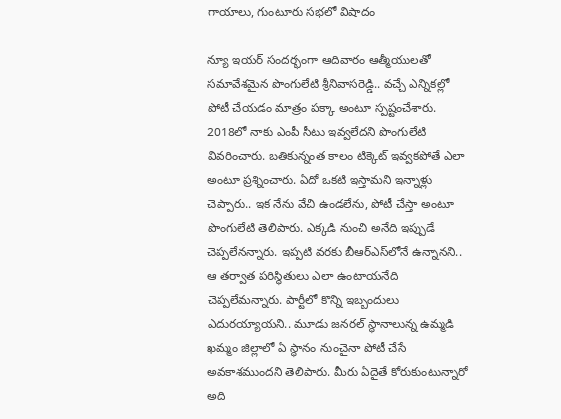గాయాలు, గుంటూరు సభలో విషాదం

న్యూ ఇయర్‌ సందర్భంగా ఆదివారం ఆత్మీయులతో సమావేశమైన పొంగులేటి శ్రీనివాసరెడ్డి.. వచ్చే ఎన్నికల్లో పోటీ చేయడం మాత్రం పక్కా అంటూ స్పష్టంచేశారు. 2018లో నాకు ఎంపీ సీటు ఇవ్వలేదని పొంగులేటి వివరించారు. బతికున్నంత కాలం టిక్కెట్‌ ఇవ్వకపోతే ఎలా అంటూ ప్రశ్నించారు. ఏదో ఒకటి ఇస్తామని ఇన్నాళ్లు చెప్పారు.. ఇక నేను వేచి ఉండలేను, పోటీ చేస్తా అంటూ పొంగులేటి తెలిపారు. ఎక్కడి నుంచి అనేది ఇప్పుడే చెప్పలేనన్నారు. ఇప్పటి వరకు బీఆర్‌ఎస్‌లోనే ఉన్నానని.. ఆ తర్వాత పరిస్థితులు ఎలా ఉంటాయనేది చెప్పలేమన్నారు. పార్టీలో కొన్ని ఇబ్బందులు ఎదురయ్యాయని.. మూడు జనరల్ స్థానాలున్న ఉమ్మడి ఖమ్మం జిల్లాలో ఏ స్థానం నుంచైనా పోటీ చేసే అవకాశముందని తెలిపారు. మీరు ఏదైతే కోరుకుంటున్నారో అది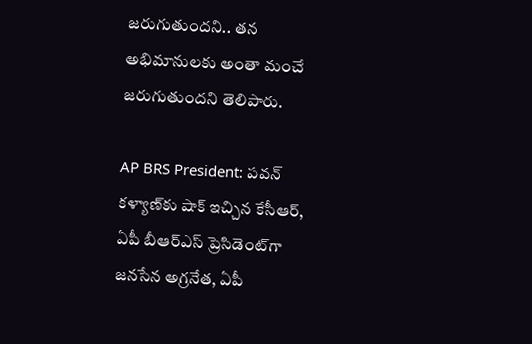జరుగుతుందని.. తన అభిమానులకు అంతా మంచే జరుగుతుందని తెలిపారు.

AP BRS President: పవన్ కళ్యాణ్‌కు షాక్ ఇచ్చిన కేసీఆర్, ఏపీ బీఆర్ఎస్ ప్రెసిడెంట్‌గా జనసేన అగ్రనేత, ఏపీ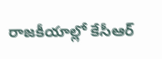రాజకీయాల్లో కేసీఆర్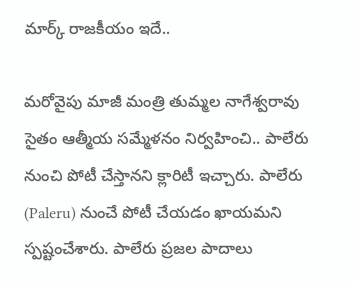మార్క్ రాజకీయం ఇదే..

మరోవైపు మాజీ మంత్రి తుమ్మల నాగేశ్వరావు సైతం ఆత్మీయ సమ్మేళనం నిర్వహించి.. పాలేరు నుంచి పోటీ చేస్తానని క్లారిటీ ఇచ్చారు. పాలేరు (Paleru) నుంచే పోటీ చేయడం ఖాయమని స్పష్టంచేశారు. పాలేరు ప్రజల పాదాలు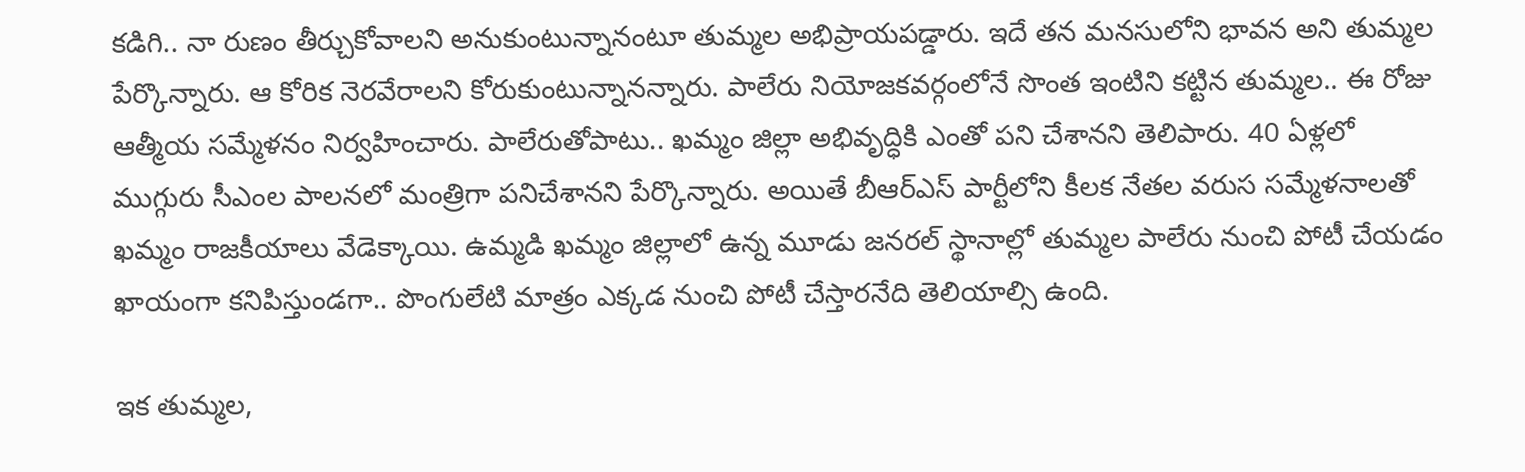కడిగి.. నా రుణం తీర్చుకోవాలని అనుకుంటున్నానంటూ తుమ్మల అభిప్రాయపడ్డారు. ఇదే తన మనసులోని భావన అని తుమ్మల పేర్కొన్నారు. ఆ కోరిక నెరవేరాలని కోరుకుంటున్నానన్నారు. పాలేరు నియోజకవర్గంలోనే సొంత ఇంటిని కట్టిన తుమ్మల.. ఈ రోజు ఆత్మీయ సమ్మేళనం నిర్వహించారు. పాలేరుతోపాటు.. ఖమ్మం జిల్లా అభివృద్ధికి ఎంతో పని చేశానని తెలిపారు. 40 ఏళ్లలో ముగ్గురు సీఎంల పాలనలో మంత్రిగా పనిచేశానని పేర్కొన్నారు. అయితే బీఆర్ఎస్ పార్టీలోని కీలక నేతల వరుస సమ్మేళనాలతో ఖమ్మం రాజకీయాలు వేడెక్కాయి. ఉమ్మడి ఖమ్మం జిల్లాలో ఉన్న మూడు జనరల్ స్థానాల్లో తుమ్మల పాలేరు నుంచి పోటీ చేయడం ఖాయంగా కనిపిస్తుండగా.. పొంగులేటి మాత్రం ఎక్కడ నుంచి పోటీ చేస్తారనేది తెలియాల్సి ఉంది.

ఇక తుమ్మల,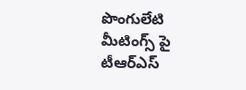పొంగులేటి మీటింగ్స్ పై టీఆర్ఎస్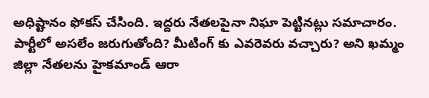అధిష్టానం ఫోకస్ చేసింది. ఇద్దరు నేతలపైనా నిఘా పెట్టినట్లు సమాచారం. పార్టీలో అసలేం జరుగుతోంది? మీటింగ్ కు ఎవరెవరు వచ్చారు? అని ఖమ్మం జిల్లా నేతలను హైకమాండ్ ఆరా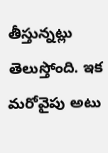తీస్తున్నట్లు తెలుస్తోంది. ఇక మరోవైపు అటు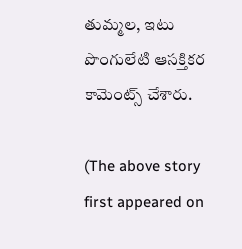తుమ్మల, ఇటు పొంగులేటి ఆసక్తికర కామెంట్స్ చేశారు.

(The above story first appeared on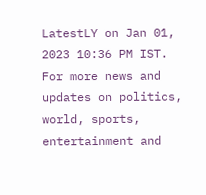LatestLY on Jan 01, 2023 10:36 PM IST. For more news and updates on politics, world, sports, entertainment and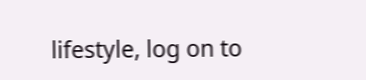lifestyle, log on to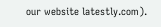our website latestly.com).